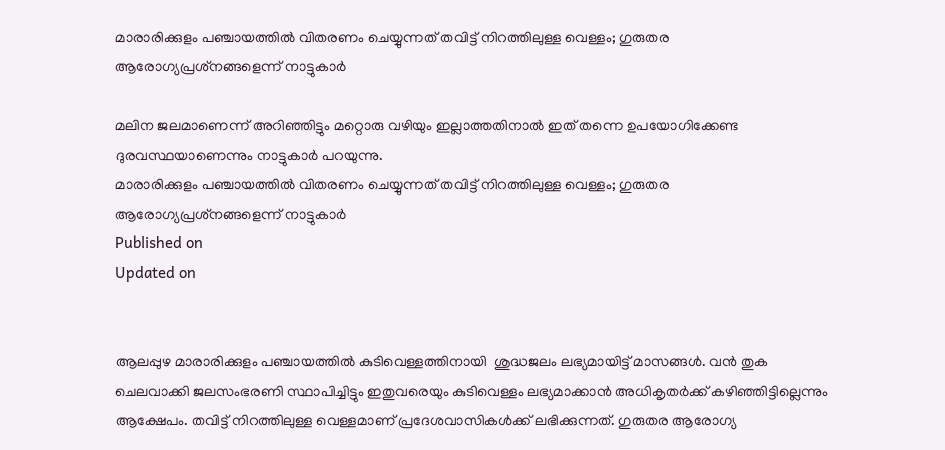മാരാരിക്കുളം പഞ്ചായത്തില്‍ വിതരണം ചെയ്യുന്നത് തവിട്ട് നിറത്തിലുള്ള വെള്ളം; ഗുരുതര ആരോഗ്യപ്രശ്‌നങ്ങളെന്ന് നാട്ടുകാര്‍

മലിന ജലമാണെന്ന് അറിഞ്ഞിട്ടും മറ്റൊരു വഴിയും ഇല്ലാത്തതിനാല്‍ ഇത് തന്നെ ഉപയോഗിക്കേണ്ട ദുരവസ്ഥയാണെന്നും നാട്ടുകാര്‍ പറയുന്നു.
മാരാരിക്കുളം പഞ്ചായത്തില്‍ വിതരണം ചെയ്യുന്നത് തവിട്ട് നിറത്തിലുള്ള വെള്ളം; ഗുരുതര ആരോഗ്യപ്രശ്‌നങ്ങളെന്ന് നാട്ടുകാര്‍
Published on
Updated on


ആലപ്പുഴ മാരാരിക്കുളം പഞ്ചായത്തില്‍ കുടിവെള്ളത്തിനായി  ശുദ്ധജലം ലഭ്യമായിട്ട് മാസങ്ങൾ. വന്‍ തുക ചെലവാക്കി ജലസംഭരണി സ്ഥാപിച്ചിട്ടും ഇതുവരെയും കുടിവെള്ളം ലഭ്യമാക്കാന്‍ അധികൃതര്‍ക്ക് കഴിഞ്ഞിട്ടില്ലെന്നും ആക്ഷേപം. തവിട്ട് നിറത്തിലുള്ള വെള്ളമാണ് പ്രദേശവാസികള്‍ക്ക് ലഭിക്കുന്നത്. ഗുരുതര ആരോഗ്യ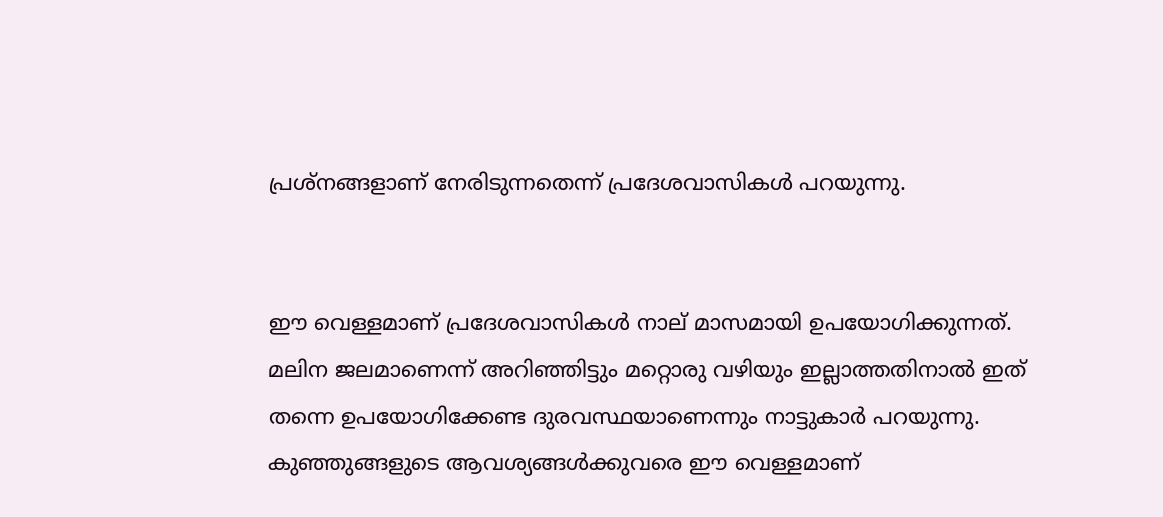പ്രശ്‌നങ്ങളാണ് നേരിടുന്നതെന്ന് പ്രദേശവാസികള്‍ പറയുന്നു.


ഈ വെള്ളമാണ് പ്രദേശവാസികള്‍ നാല് മാസമായി ഉപയോഗിക്കുന്നത്. മലിന ജലമാണെന്ന് അറിഞ്ഞിട്ടും മറ്റൊരു വഴിയും ഇല്ലാത്തതിനാല്‍ ഇത് തന്നെ ഉപയോഗിക്കേണ്ട ദുരവസ്ഥയാണെന്നും നാട്ടുകാര്‍ പറയുന്നു. കുഞ്ഞുങ്ങളുടെ ആവശ്യങ്ങള്‍ക്കുവരെ ഈ വെള്ളമാണ്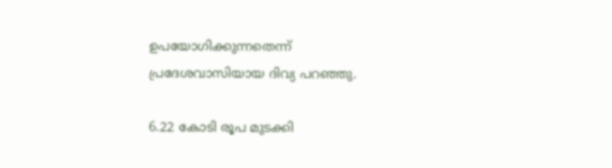ഉപയോഗിക്കുന്നതെന്ന് പ്രദേശവാസിയായ ദിവ്യ പറഞ്ഞു.

6.22 കോടി രൂപ മുടക്കി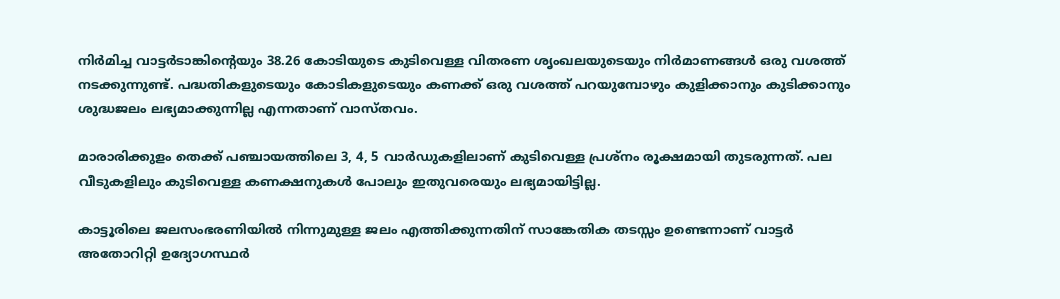നിര്‍മിച്ച വാട്ടര്‍ടാങ്കിന്റെയും 38.26 കോടിയുടെ കുടിവെള്ള വിതരണ ശൃംഖലയുടെയും നിര്‍മാണങ്ങള്‍ ഒരു വശത്ത് നടക്കുന്നുണ്ട്. പദ്ധതികളുടെയും കോടികളുടെയും കണക്ക് ഒരു വശത്ത് പറയുമ്പോഴും കുളിക്കാനും കുടിക്കാനും ശുദ്ധജലം ലഭ്യമാക്കുന്നില്ല എന്നതാണ് വാസ്തവം.

മാരാരിക്കുളം തെക്ക് പഞ്ചായത്തിലെ 3, 4, 5 വാര്‍ഡുകളിലാണ് കുടിവെള്ള പ്രശ്‌നം രൂക്ഷമായി തുടരുന്നത്. പല വീടുകളിലും കുടിവെള്ള കണക്ഷനുകള്‍ പോലും ഇതുവരെയും ലഭ്യമായിട്ടില്ല.

കാട്ടൂരിലെ ജലസംഭരണിയില്‍ നിന്നുമുള്ള ജലം എത്തിക്കുന്നതിന് സാങ്കേതിക തടസ്സം ഉണ്ടെന്നാണ് വാട്ടര്‍ അതോറിറ്റി ഉദ്യോഗസ്ഥര്‍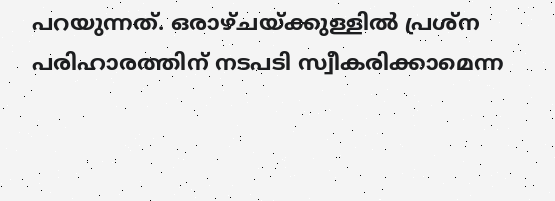പറയുന്നത്. ഒരാഴ്ചയ്ക്കുള്ളില്‍ പ്രശ്‌ന പരിഹാരത്തിന് നടപടി സ്വീകരിക്കാമെന്ന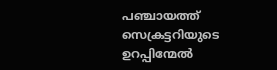പഞ്ചായത്ത് സെക്രട്ടറിയുടെ ഉറപ്പിന്മേല്‍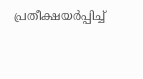പ്രതീക്ഷയര്‍പ്പിച്ച്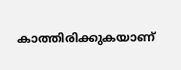കാത്തിരിക്കുകയാണ്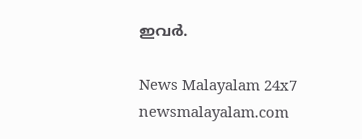ഇവര്‍.

News Malayalam 24x7
newsmalayalam.com